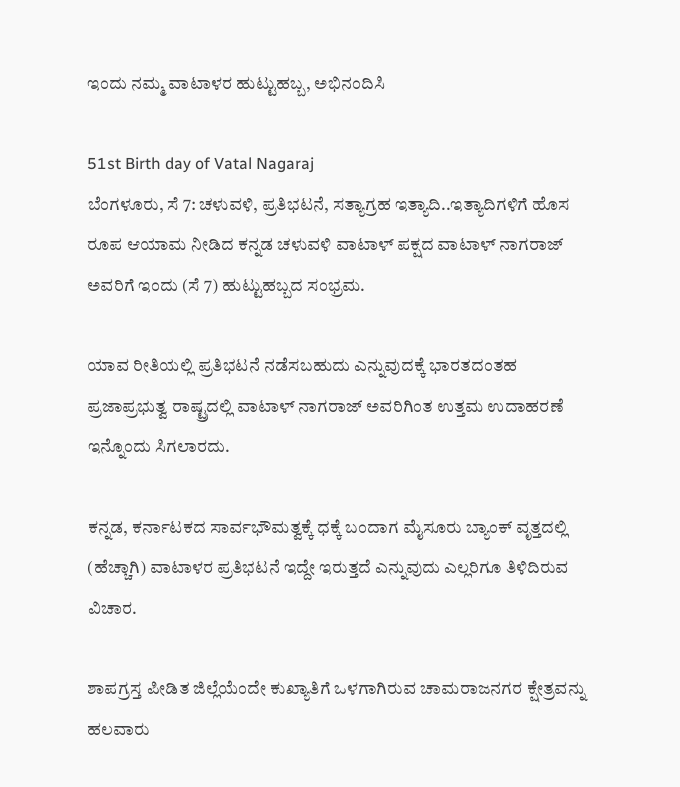ಇಂದು ನಮ್ಮ ವಾಟಾಳರ ಹುಟ್ಟುಹಬ್ಬ, ಅಭಿನಂದಿಸಿ

51st Birth day of Vatal Nagaraj
ಬೆಂಗಳೂರು, ಸೆ 7: ಚಳುವಳಿ, ಪ್ರತಿಭಟನೆ, ಸತ್ಯಾಗ್ರಹ ಇತ್ಯಾದಿ..ಇತ್ಯಾದಿಗಳಿಗೆ ಹೊಸ ರೂಪ ಆಯಾಮ ನೀಡಿದ ಕನ್ನಡ ಚಳುವಳಿ ವಾಟಾಳ್ ಪಕ್ಷದ ವಾಟಾಳ್ ನಾಗರಾಜ್ ಅವರಿಗೆ ಇಂದು (ಸೆ 7) ಹುಟ್ಟುಹಬ್ಬದ ಸಂಭ್ರಮ.

ಯಾವ ರೀತಿಯಲ್ಲಿ ಪ್ರತಿಭಟನೆ ನಡೆಸಬಹುದು ಎನ್ನುವುದಕ್ಕೆ ಭಾರತದಂತಹ ಪ್ರಜಾಪ್ರಭುತ್ವ ರಾಷ್ಟ್ರದಲ್ಲಿ ವಾಟಾಳ್ ನಾಗರಾಜ್ ಅವರಿಗಿಂತ ಉತ್ತಮ ಉದಾಹರಣೆ ಇನ್ನೊಂದು ಸಿಗಲಾರದು.

ಕನ್ನಡ, ಕರ್ನಾಟಕದ ಸಾರ್ವಭೌಮತ್ವಕ್ಕೆ ಧಕ್ಕೆ ಬಂದಾಗ ಮೈಸೂರು ಬ್ಯಾಂಕ್ ವೃತ್ತದಲ್ಲಿ (ಹೆಚ್ಚಾಗಿ) ವಾಟಾಳರ ಪ್ರತಿಭಟನೆ ಇದ್ದೇ ಇರುತ್ತದೆ ಎನ್ನುವುದು ಎಲ್ಲರಿಗೂ ತಿಳಿದಿರುವ ವಿಚಾರ.

ಶಾಪಗ್ರಸ್ತ ಪೀಡಿತ ಜಿಲ್ಲೆಯೆಂದೇ ಕುಖ್ಯಾತಿಗೆ ಒಳಗಾಗಿರುವ ಚಾಮರಾಜನಗರ ಕ್ಷೇತ್ರವನ್ನು ಹಲವಾರು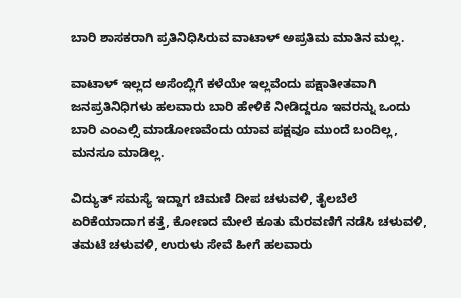ಬಾರಿ ಶಾಸಕರಾಗಿ ಪ್ರತಿನಿಧಿಸಿರುವ ವಾಟಾಳ್ ಅಪ್ರತಿಮ ಮಾತಿನ ಮಲ್ಲ.

ವಾಟಾಳ್ ಇಲ್ಲದ ಅಸೆಂಬ್ಲಿಗೆ ಕಳೆಯೇ ಇಲ್ಲವೆಂದು ಪಕ್ಷಾತೀತವಾಗಿ ಜನಪ್ರತಿನಿಧಿಗಳು ಹಲವಾರು ಬಾರಿ ಹೇಳಿಕೆ ನೀಡಿದ್ದರೂ ಇವರನ್ನು ಒಂದು ಬಾರಿ ಎಂಎಲ್ಸಿ ಮಾಡೋಣವೆಂದು ಯಾವ ಪಕ್ಷವೂ ಮುಂದೆ ಬಂದಿಲ್ಲ, ಮನಸೂ ಮಾಡಿಲ್ಲ.

ವಿದ್ಯುತ್ ಸಮಸ್ಯೆ ಇದ್ದಾಗ ಚಿಮಣಿ ದೀಪ ಚಳುವಳಿ, ತೈಲಬೆಲೆ ಏರಿಕೆಯಾದಾಗ ಕತ್ತೆ, ಕೋಣದ ಮೇಲೆ ಕೂತು ಮೆರವಣಿಗೆ ನಡೆಸಿ ಚಳುವಳಿ, ತಮಟೆ ಚಳುವಳಿ, ಉರುಳು ಸೇವೆ ಹೀಗೆ ಹಲವಾರು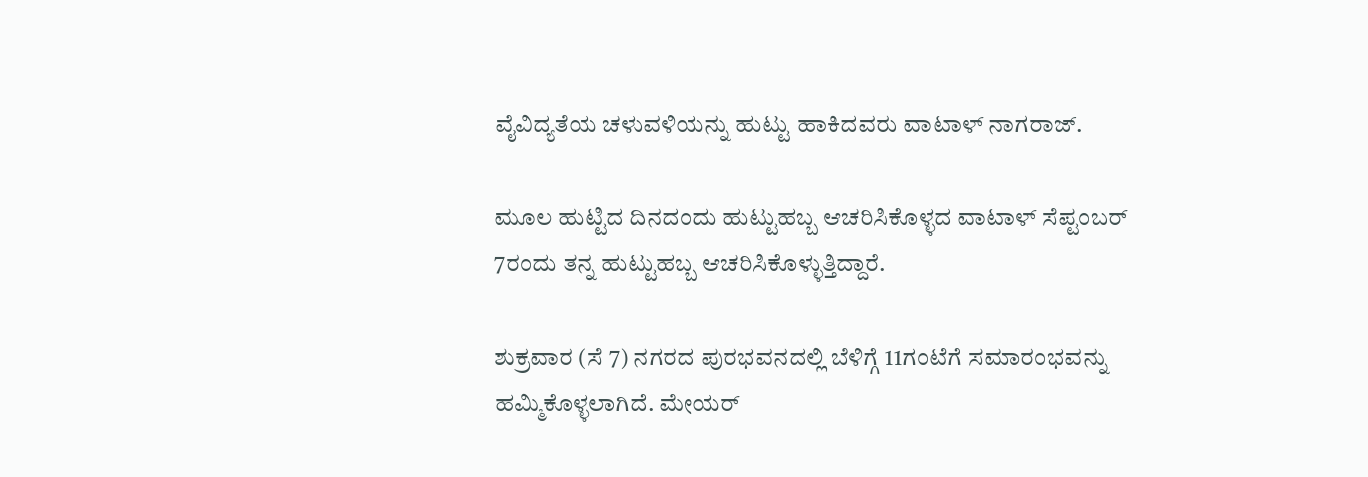ವೈವಿದ್ಯತೆಯ ಚಳುವಳಿಯನ್ನು ಹುಟ್ಟು ಹಾಕಿದವರು ವಾಟಾಳ್ ನಾಗರಾಜ್.

ಮೂಲ ಹುಟ್ಟಿದ ದಿನದಂದು ಹುಟ್ಟುಹಬ್ಬ ಆಚರಿಸಿಕೊಳ್ಳದ ವಾಟಾಳ್ ಸೆಪ್ಟಂಬರ್ 7ರಂದು ತನ್ನ ಹುಟ್ಟುಹಬ್ಬ ಆಚರಿಸಿಕೊಳ್ಳುತ್ತಿದ್ದಾರೆ.

ಶುಕ್ರವಾರ (ಸೆ 7) ನಗರದ ಪುರಭವನದಲ್ಲಿ ಬೆಳಿಗ್ಗೆ 11ಗಂಟೆಗೆ ಸಮಾರಂಭವನ್ನು ಹಮ್ಮಿಕೊಳ್ಳಲಾಗಿದೆ. ಮೇಯರ್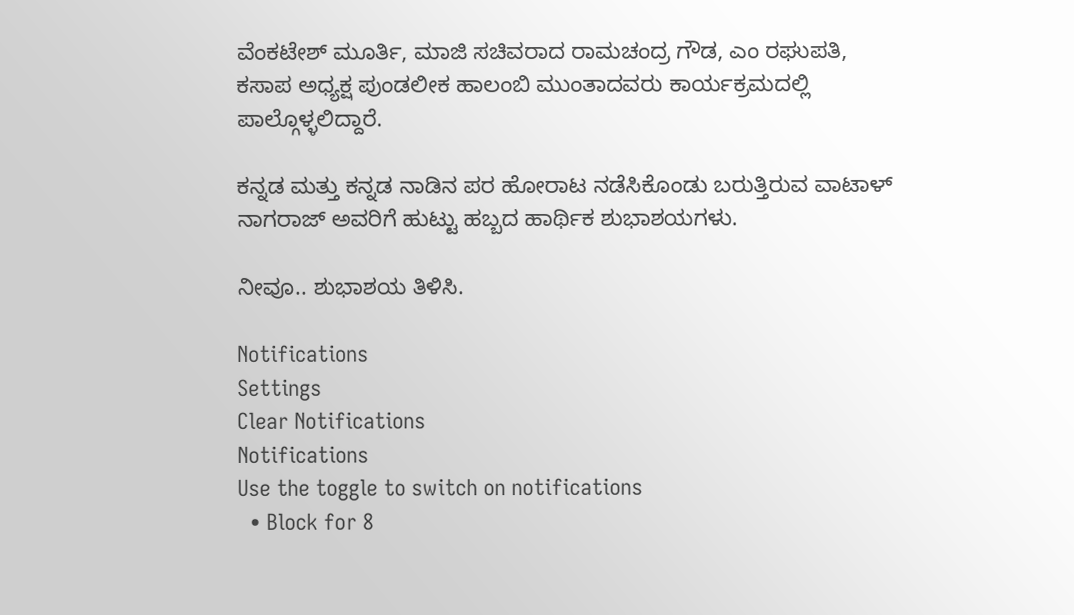ವೆಂಕಟೇಶ್ ಮೂರ್ತಿ, ಮಾಜಿ ಸಚಿವರಾದ ರಾಮಚಂದ್ರ ಗೌಡ, ಎಂ ರಘುಪತಿ, ಕಸಾಪ ಅಧ್ಯಕ್ಷ ಪುಂಡಲೀಕ ಹಾಲಂಬಿ ಮುಂತಾದವರು ಕಾರ್ಯಕ್ರಮದಲ್ಲಿ ಪಾಲ್ಗೊಳ್ಳಲಿದ್ದಾರೆ.

ಕನ್ನಡ ಮತ್ತು ಕನ್ನಡ ನಾಡಿನ ಪರ ಹೋರಾಟ ನಡೆಸಿಕೊಂಡು ಬರುತ್ತಿರುವ ವಾಟಾಳ್ ನಾಗರಾಜ್ ಅವರಿಗೆ ಹುಟ್ಟು ಹಬ್ಬದ ಹಾರ್ಥಿಕ ಶುಭಾಶಯಗಳು.

ನೀವೂ.. ಶುಭಾಶಯ ತಿಳಿಸಿ.

Notifications
Settings
Clear Notifications
Notifications
Use the toggle to switch on notifications
  • Block for 8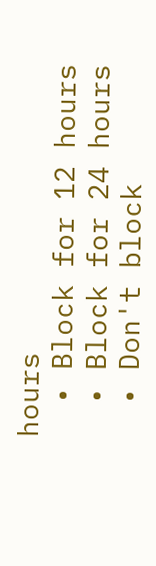hours
  • Block for 12 hours
  • Block for 24 hours
  • Don't block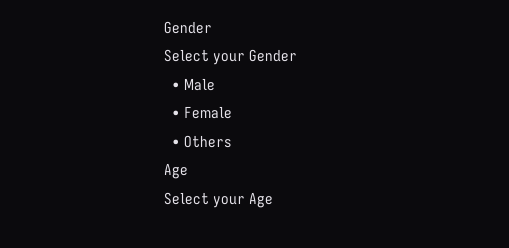Gender
Select your Gender
  • Male
  • Female
  • Others
Age
Select your Age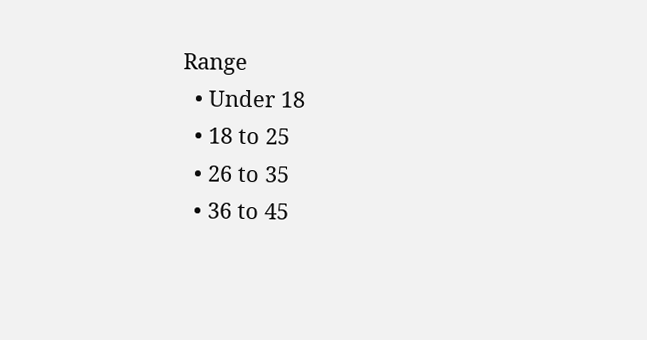Range
  • Under 18
  • 18 to 25
  • 26 to 35
  • 36 to 45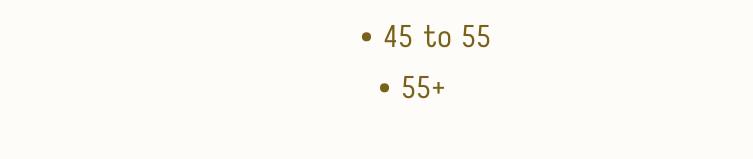• 45 to 55
  • 55+